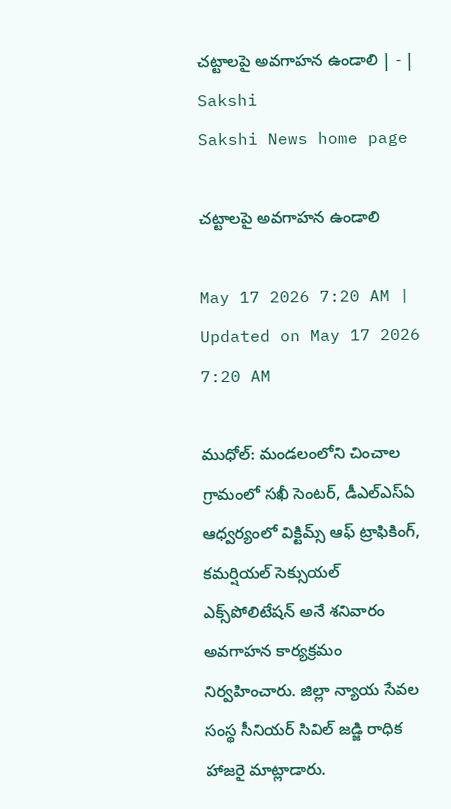చట్టాలపై అవగాహన ఉండాలి | - | Sakshi
Sakshi News home page

చట్టాలపై అవగాహన ఉండాలి

May 17 2026 7:20 AM | Updated on May 17 2026 7:20 AM

ముధోల్‌: మండలంలోని చించాల గ్రామంలో సఖీ సెంటర్‌, డీఎల్‌ఎస్‌ఏ ఆధ్వర్యంలో విక్టిమ్స్‌ ఆఫ్‌ ట్రాఫికింగ్‌, కమర్షియల్‌ సెక్సుయల్‌ ఎక్స్‌పోలిటేషన్‌ అనే శనివారం అవగాహన కార్యక్రమం నిర్వహించారు. జిల్లా న్యాయ సేవల సంస్థ సీనియర్‌ సివిల్‌ జడ్జి రాధిక హాజరై మాట్లాడారు.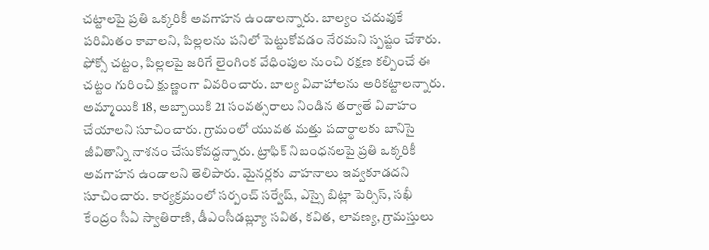చట్టాలపై ప్రతి ఒక్కరికీ అవగాహన ఉండాలన్నారు. బాల్యం చదువుకే పరిమితం కావాలని, పిల్లలను పనిలో పెట్టుకోవడం నేరమని స్పష్టం చేశారు. ఫోక్సో చట్టం, పిల్లలపై జరిగే లైంగింక వేధింపుల నుంచి రక్షణ కల్పించే ఈ చట్టం గురించి క్షుణ్ణంగా వివరించారు. బాల్య వివాహాలను అరికట్టాలన్నారు. అమ్మాయికి 18, అబ్బాయికి 21 సంవత్సరాలు నిండిన తర్వాతే వివాహం చేయాలని సూచించారు. గ్రామంలో యువత మత్తు పదార్థాలకు బానిసై జీవితాన్ని నాశనం చేసుకోవద్దన్నారు. ట్రాఫిక్‌ నిబంధనలపై ప్రతి ఒక్కరికీ అవగాహన ఉండాలని తెలిపారు. మైనర్లకు వాహనాలు ఇవ్వకూడదని సూచించారు. కార్యక్రమంలో సర్పంచ్‌ సర్వేష్‌, ఎస్సై బిట్లా పెర్సిస్‌, సఖీ కేంద్రం సీఏ స్వాతిరాణి, డీఎంసీడబ్ల్యూ సవిత, కవిత, లావణ్య, గ్రామస్తులు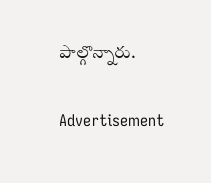పాల్గొన్నారు.

Advertisement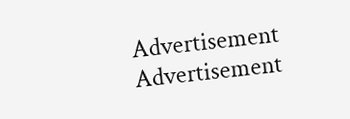Advertisement
Advertisement